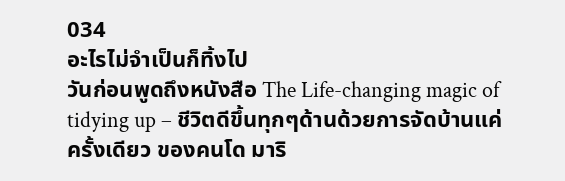034
อะไรไม่จำเป็นก็ทิ้งไป
วันก่อนพูดถึงหนังสือ The Life-changing magic of tidying up – ชีวิตดีขึ้นทุกๆด้านด้วยการจัดบ้านแค่ครั้งเดียว ของคนโด มาริ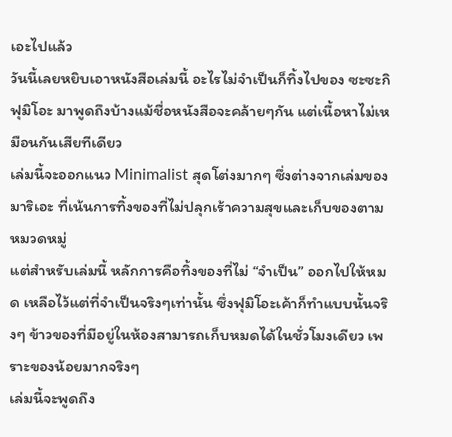เอะไปแล้ว
วันนี้เลยหยิบเอาหนังสือเล่มนี้ อะไรไม่จำเป็นก็ทิ้งไปของ ซะซะกิ ฟุมิโอะ มาพูดถึงบ้างแม้ชื่อหนังสือจะคล้ายๆกัน แต่เนื้อหาไม่เหมือนกันเสียทีเดียว
เล่มนี้จะออกแนว Minimalist สุดโต่งมากๆ ซึ่งต่างจากเล่มของมาริเอะ ที่เน้นการทิ้งของที่ไม่ปลุกเร้าความสุขและเก็บของตามหมวดหมู่
แต่สำหรับเล่มนี้ หลักการคือทิ้งของที่ไม่ “จำเป็น” ออกไปให้หมด เหลือไว้แต่ที่จำเป็นจริงๆเท่านั้น ซึ่งฟุมิโอะเค้าก็ทำแบบนั้นจริงๆ ข้าวของที่มีอยู่ในห้องสามารถเก็บหมดได้ในชั่วโมงเดียว เพราะของน้อยมากจริงๆ
เล่มนี้จะพูดถึง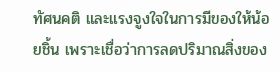ทัศนคติ และแรงจูงใจในการมีของให้น้อยชิ้น เพราะเชื่อว่าการลดปริมาณสิ่งของ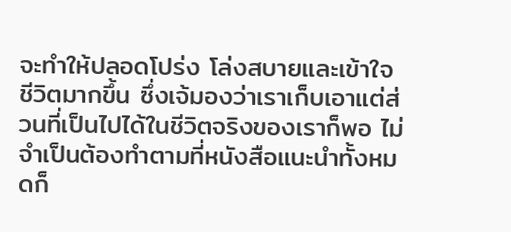จะทำให้ปลอดโปร่ง โล่งสบายและเข้าใจชีวิตมากขึ้น ซึ่งเจ้มองว่าเราเก็บเอาแต่ส่วนที่เป็นไปได้ในชีวิตจริงของเราก็พอ ไม่จำเป็นต้องทำตามที่หนังสือแนะนำทั้งหมดก็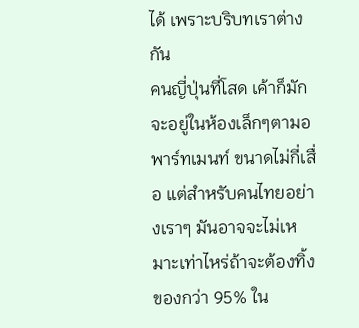ได้ เพราะบริบทเราต่างกัน
คนญี่ปุ่นที่โสด เค้าก็มักจะอยู่ในห้องเล็กๆตามอพาร์ทเมนท์ ขนาดไม่กี่เสื่อ แต่สำหรับคนไทยอย่างเราๆ มันอาจจะไม่เหมาะเท่าไหร่ถ้าจะต้องทิ้งของกว่า 95% ใน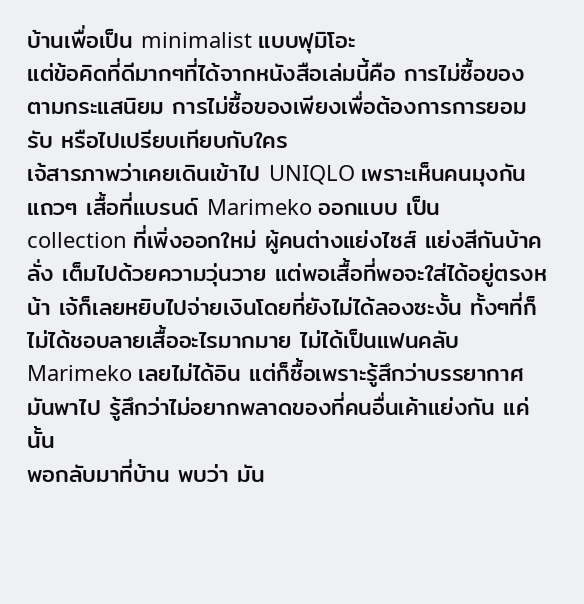บ้านเพื่อเป็น minimalist แบบฟุมิโอะ
แต่ข้อคิดที่ดีมากๆที่ได้จากหนังสือเล่มนี้คือ การไม่ซื้อของตามกระแสนิยม การไม่ซื้อของเพียงเพื่อต้องการการยอมรับ หรือไปเปรียบเทียบกับใคร
เจ้สารภาพว่าเคยเดินเข้าไป UNIQLO เพราะเห็นคนมุงกันแถวๆ เสื้อที่แบรนด์ Marimeko ออกแบบ เป็น collection ที่เพิ่งออกใหม่ ผู้คนต่างแย่งไซส์ แย่งสีกันบ้าคลั่ง เต็มไปด้วยความวุ่นวาย แต่พอเสื้อที่พอจะใส่ได้อยู่ตรงหน้า เจ้ก็เลยหยิบไปจ่ายเงินโดยที่ยังไม่ได้ลองซะงั้น ทั้งๆที่ก็ไม่ได้ชอบลายเสื้ออะไรมากมาย ไม่ได้เป็นแฟนคลับ Marimeko เลยไม่ได้อิน แต่ก็ซื้อเพราะรู้สึกว่าบรรยากาศมันพาไป รู้สึกว่าไม่อยากพลาดของที่คนอื่นเค้าแย่งกัน แค่นั้น
พอกลับมาที่บ้าน พบว่า มัน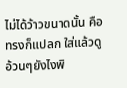ไม่ได้ว้าวขนาดนั้น คือทรงก็แปลก ใส่แล้วดูอ้วนๆยังไงพิ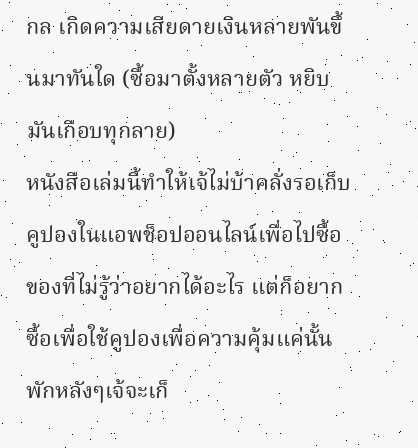กล เกิดความเสียดายเงินหลายพันขึ้นมาทันใด (ซื้อมาตั้งหลายตัว หยิบมันเกือบทุกลาย)
หนังสือเล่มนี้ทำให้เจ้ไม่บ้าคลั่งรอเก็บคูปองในแอพช็อปออนไลน์เพื่อไปซื้อของที่ไม่รู้ว่าอยากได้อะไร แต่ก็อยากซื้อเพื่อใช้คูปองเพื่อความคุ้มแค่นั้น
พักหลังๆเจ้จะเก็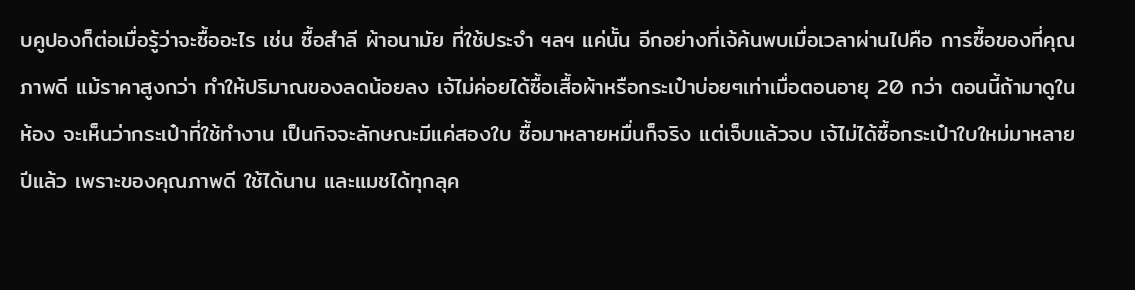บคูปองก็ต่อเมื่อรู้ว่าจะซื้ออะไร เช่น ซื้อสำลี ผ้าอนามัย ที่ใช้ประจำ ฯลฯ แค่นั้น อีกอย่างที่เจ้ค้นพบเมื่อเวลาผ่านไปคือ การซื้อของที่คุณภาพดี แม้ราคาสูงกว่า ทำให้ปริมาณของลดน้อยลง เจ้ไม่ค่อยได้ซื้อเสื้อผ้าหรือกระเป๋าบ่อยๆเท่าเมื่อตอนอายุ 20 กว่า ตอนนี้ถ้ามาดูในห้อง จะเห็นว่ากระเป๋าที่ใช้ทำงาน เป็นกิจจะลักษณะมีแค่สองใบ ซื้อมาหลายหมื่นก็จริง แต่เจ็บแล้วจบ เจ้ไม่ได้ซื้อกระเป๋าใบใหม่มาหลายปีแล้ว เพราะของคุณภาพดี ใช้ได้นาน และแมชได้ทุกลุค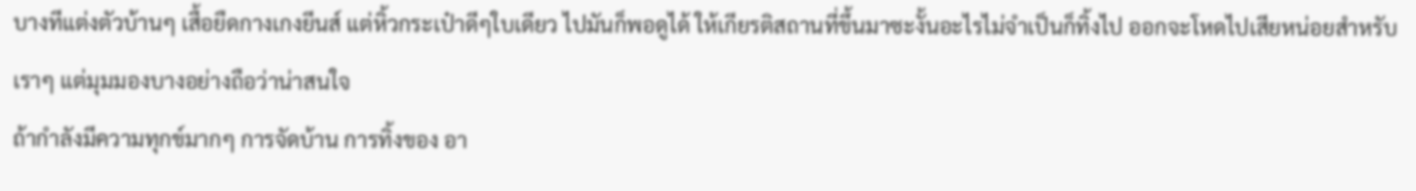บางทีแต่งตัวบ้านๆ เสื้อยืดกางเกงยีนส์ แต่หิ้วกระเป๋าดีๆใบเดียว ไปมันก็พอดูได้ ให้เกียรติสถานที่ขึ้นมาซะงั้นอะไรไม่จำเป็นก็ทิ้งไป ออกจะโหดไปเสียหน่อยสำหรับเราๆ แต่มุมมองบางอย่างถือว่าน่าสนใจ
ถ้ากำลังมีความทุกข์มากๆ การจัดบ้าน การทิ้งของ อา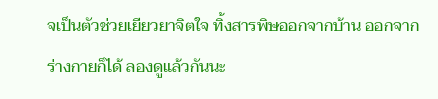จเป็นตัวช่วยเยียวยาจิตใจ ทิ้งสารพิษออกจากบ้าน ออกจากร่างกายก็ได้ ลองดูแล้วกันนะ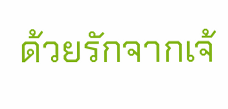ด้วยรักจากเจ้